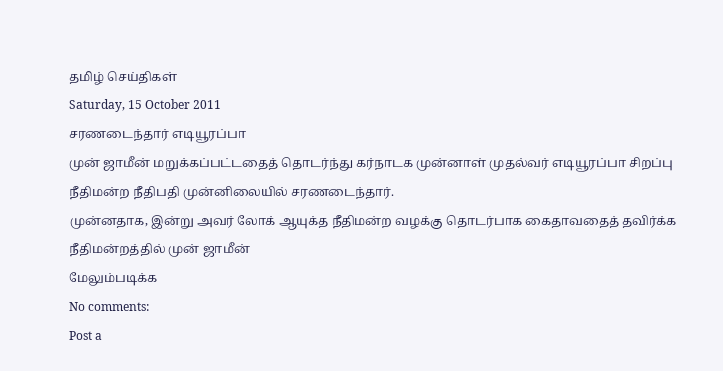தமிழ் செய்திகள்
Saturday, 15 October 2011
சரணடைந்தார் எடியூரப்பா
முன் ஜாமீன் மறுக்கப்பட்டதைத் தொடர்ந்து கர்நாடக முன்னாள் முதல்வர் எடியூரப்பா சிறப்பு நீதிமன்ற நீதிபதி முன்னிலையில் சரணடைந்தார்.
முன்னதாக, இன்று அவர் லோக் ஆயுக்த நீதிமன்ற வழக்கு தொடர்பாக கைதாவதைத் தவிர்க்க நீதிமன்றத்தில் முன் ஜாமீன்
மேலும்படிக்க
No comments:
Post a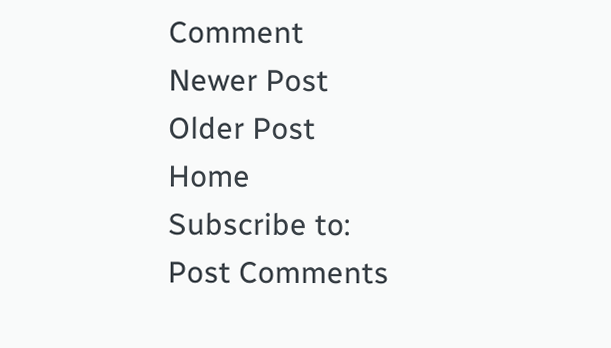Comment
Newer Post
Older Post
Home
Subscribe to:
Post Comments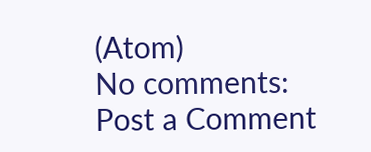(Atom)
No comments:
Post a Comment